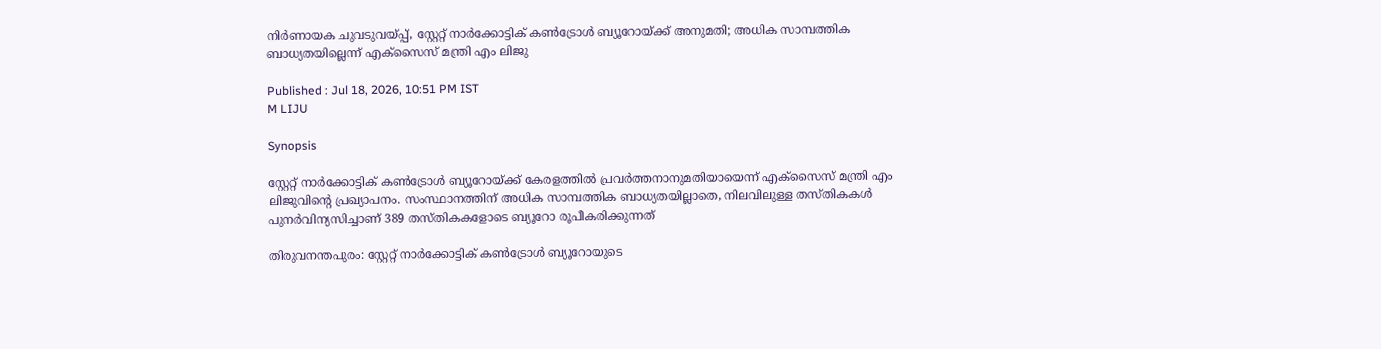നിർണായക ചുവടുവയ്പ്പ്, സ്റ്റേറ്റ് നാർക്കോട്ടിക് കൺട്രോൾ ബ്യൂറോയ്ക്ക് അനുമതി; അധിക സാമ്പത്തിക ബാധ്യതയില്ലെന്ന് എക്സൈസ് മന്ത്രി എം ലിജു

Published : Jul 18, 2026, 10:51 PM IST
M LIJU

Synopsis

സ്റ്റേറ്റ് നാർക്കോട്ടിക് കൺട്രോൾ ബ്യൂറോയ്ക്ക് കേരളത്തിൽ പ്രവർത്തനാനുമതിയായെന്ന് എക്സൈസ് മന്ത്രി എം ലിജുവിന്റെ പ്രഖ്യാപനം. സംസ്ഥാനത്തിന് അധിക സാമ്പത്തിക ബാധ്യതയില്ലാതെ, നിലവിലുള്ള തസ്തികകൾ പുനർവിന്യസിച്ചാണ് 389 തസ്തികകളോടെ ബ്യൂറോ രൂപീകരിക്കുന്നത്

തിരുവനന്തപുരം: സ്റ്റേറ്റ് നാർക്കോട്ടിക് കൺട്രോൾ ബ്യൂറോയുടെ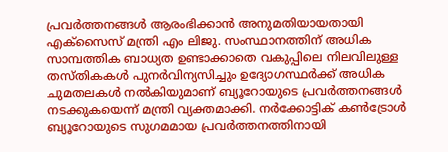പ്രവർത്തനങ്ങൾ ആരംഭിക്കാൻ അനുമതിയായതായി എക്സൈസ് മന്ത്രി എം ലിജു. സംസ്ഥാനത്തിന് അധിക സാമ്പത്തിക ബാധ്യത ഉണ്ടാക്കാതെ വകുപ്പിലെ നിലവിലുള്ള തസ്തികകൾ പുനർവിന്യസിച്ചും ഉദ്യോഗസ്ഥർക്ക് അധിക ചുമതലകൾ നൽകിയുമാണ് ബ്യൂറോയുടെ പ്രവർത്തനങ്ങൾ നടക്കുകയെന്ന് മന്ത്രി വ്യക്തമാക്കി. നർക്കോട്ടിക് കൺട്രോൾ ബ്യൂറോയുടെ സുഗമമായ പ്രവർത്തനത്തിനായി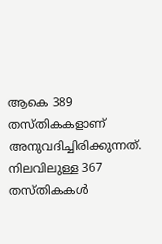ആകെ 389 തസ്തികകളാണ് അനുവദിച്ചിരിക്കുന്നത്. നിലവിലുള്ള 367 തസ്തികകൾ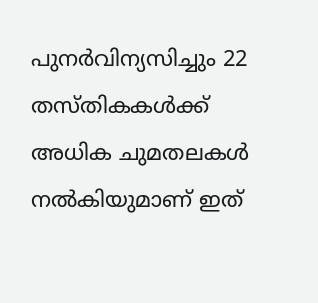പുനർവിന്യസിച്ചും 22 തസ്തികകൾക്ക് അധിക ചുമതലകൾ നൽകിയുമാണ് ഇത്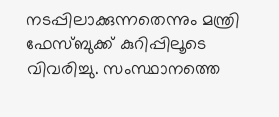നടപ്പിലാക്കുന്നതെന്നും മന്ത്രി ഫേസ്ബുക്ക് കുറിപ്പിലൂടെ വിവരിച്ചു. സംസ്ഥാനത്തെ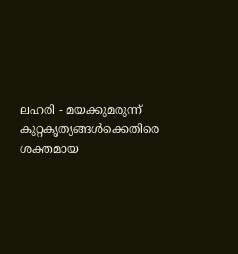ലഹരി - മയക്കുമരുന്ന് കുറ്റകൃത്യങ്ങൾക്കെതിരെ ശക്തമായ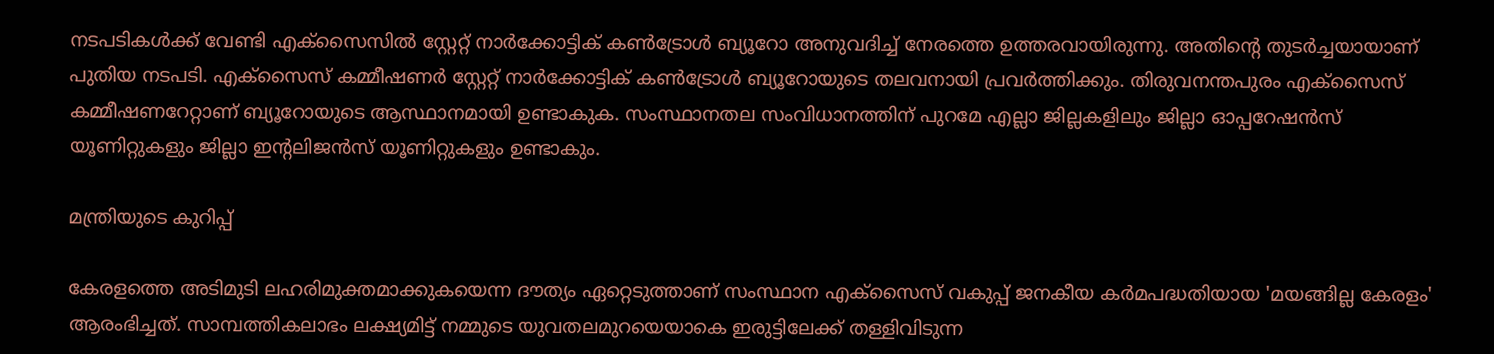നടപടികൾക്ക് വേണ്ടി എക്സൈസിൽ സ്റ്റേറ്റ് നാർക്കോട്ടിക് കൺട്രോൾ ബ്യൂറോ അനുവദിച്ച് നേരത്തെ ഉത്തരവായിരുന്നു. അതിൻ്റെ തുടർച്ചയായാണ് പുതിയ നടപടി. എക്സൈസ് കമ്മീഷണർ സ്റ്റേറ്റ് നാർക്കോട്ടിക് കൺട്രോൾ ബ്യൂറോയുടെ തലവനായി പ്രവർത്തിക്കും. തിരുവനന്തപുരം എക്സൈസ് കമ്മീഷണറേറ്റാണ് ബ്യൂറോയുടെ ആസ്ഥാനമായി ഉണ്ടാകുക. സംസ്ഥാനതല സംവിധാനത്തിന് പുറമേ എല്ലാ ജില്ലകളിലും ജില്ലാ ഓപ്പറേഷൻസ് യൂണിറ്റുകളും ജില്ലാ ഇന്റലിജൻസ് യൂണിറ്റുകളും ഉണ്ടാകും.

മന്ത്രിയുടെ കുറിപ്പ്

കേരളത്തെ അടിമുടി ലഹരിമുക്തമാക്കുകയെന്ന ദൗത്യം ഏറ്റെടുത്താണ് സംസ്ഥാന എക്സൈസ് വകുപ്പ് ജനകീയ കർമപദ്ധതിയായ 'മയങ്ങില്ല കേരളം' ആരംഭിച്ചത്. സാമ്പത്തികലാഭം ലക്ഷ്യമിട്ട് നമ്മുടെ യുവതലമുറയെയാകെ ഇരുട്ടിലേക്ക് തള്ളിവിടുന്ന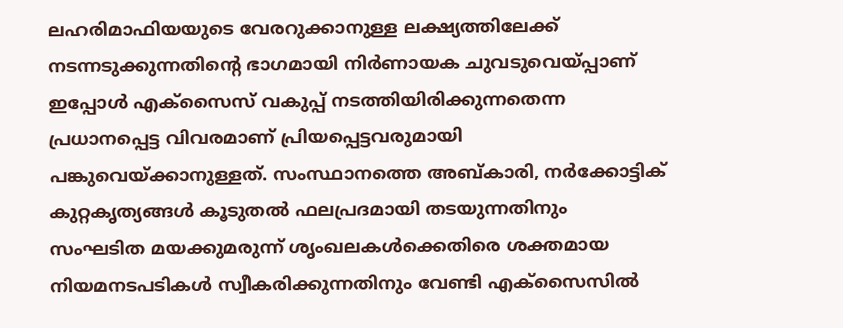ലഹരിമാഫിയയുടെ വേരറുക്കാനുള്ള ലക്ഷ്യത്തിലേക്ക് നടന്നടുക്കുന്നതിന്റെ ഭാഗമായി നിർണായക ചുവടുവെയ്പ്പാണ് ഇപ്പോൾ എക്സൈസ് വകുപ്പ് നടത്തിയിരിക്കുന്നതെന്ന പ്രധാനപ്പെട്ട വിവരമാണ് പ്രിയപ്പെട്ടവരുമായി പങ്കുവെയ്ക്കാനുള്ളത്. സംസ്ഥാനത്തെ അബ്കാരി, നർക്കോട്ടിക് കുറ്റകൃത്യങ്ങൾ കൂടുതൽ ഫലപ്രദമായി തടയുന്നതിനും സംഘടിത മയക്കുമരുന്ന് ശൃംഖലകൾക്കെതിരെ ശക്തമായ നിയമനടപടികൾ സ്വീകരിക്കുന്നതിനും വേണ്ടി എക്സൈസിൽ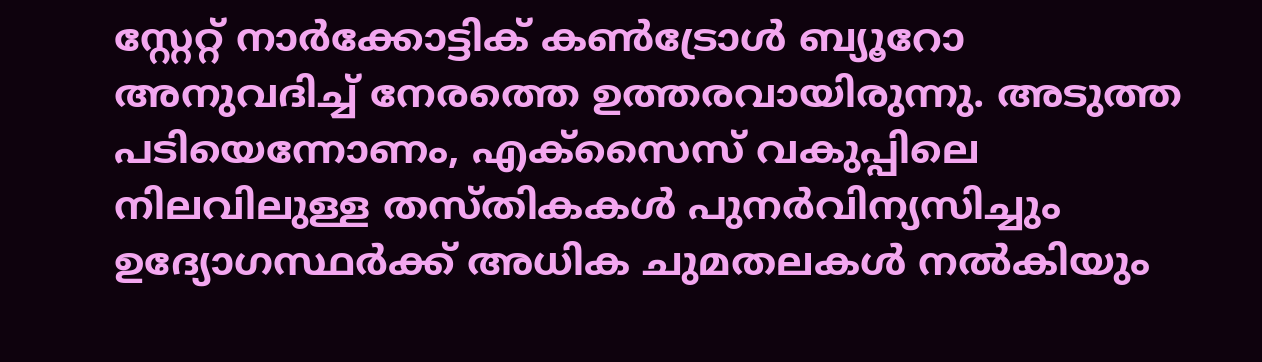സ്റ്റേറ്റ് നാർക്കോട്ടിക് കൺട്രോൾ ബ്യൂറോ അനുവദിച്ച് നേരത്തെ ഉത്തരവായിരുന്നു. അടുത്ത പടിയെന്നോണം, എക്സൈസ് വകുപ്പിലെ നിലവിലുള്ള തസ്തികകൾ പുനർവിന്യസിച്ചും ഉദ്യോഗസ്ഥർക്ക് അധിക ചുമതലകൾ നൽകിയും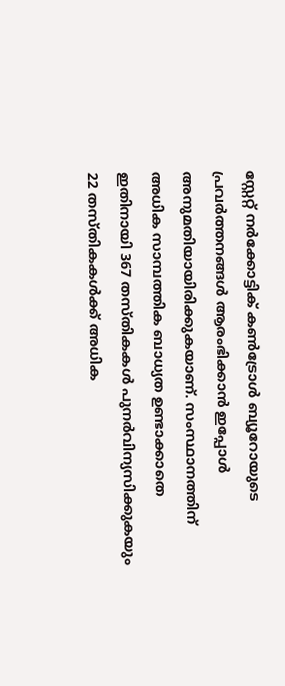സ്റ്റേറ്റ് നർക്കോട്ടിക് കൺട്രോൾ ബ്യൂറോയുടെ പ്രവർത്തനങ്ങൾ ആരംഭിക്കാൻ ഇപ്പോൾ അനുമതിയായിരിക്കുകയാണ്. സംസ്ഥാനത്തിന് അധിക സാമ്പത്തിക ബാധ്യത ഉണ്ടാക്കാതെ ഇതിനായി 367 തസ്തികകൾ പുനർവിന്യസിക്കുകയും 22 തസ്തികകൾക്ക് അധിക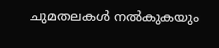ചുമതലകൾ നൽകുകയും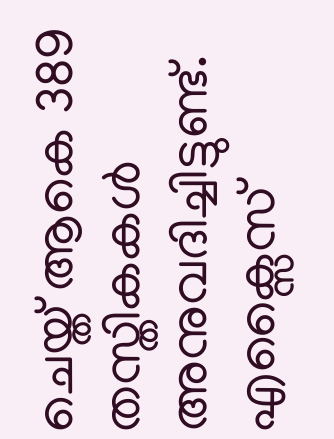ചെയ്ത് ആകെ 389 തസ്തികകൾ അനുവദിച്ചിട്ടുണ്ട്. എക്സൈസ്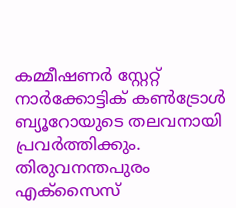കമ്മീഷണർ സ്റ്റേറ്റ് നാർക്കോട്ടിക് കൺട്രോൾ ബ്യൂറോയുടെ തലവനായി പ്രവർത്തിക്കും. തിരുവനന്തപുരം എക്സൈസ്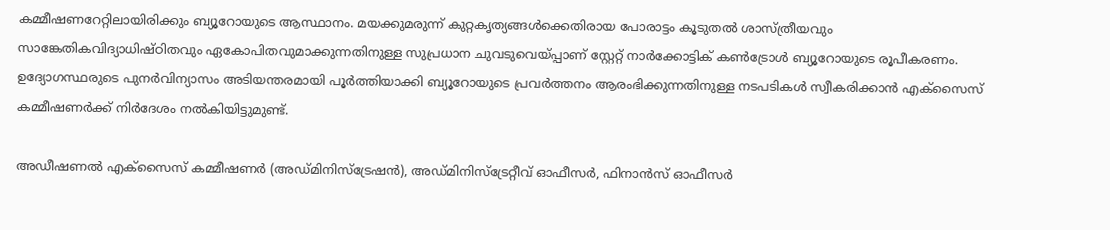കമ്മീഷണറേറ്റിലായിരിക്കും ബ്യൂറോയുടെ ആസ്ഥാനം. മയക്കുമരുന്ന് കുറ്റകൃത്യങ്ങൾക്കെതിരായ പോരാട്ടം കൂടുതൽ ശാസ്ത്രീയവും സാങ്കേതികവിദ്യാധിഷ്ഠിതവും ഏകോപിതവുമാക്കുന്നതിനുള്ള സുപ്രധാന ചുവടുവെയ്പ്പാണ് സ്റ്റേറ്റ് നാർക്കോട്ടിക് കൺട്രോൾ ബ്യൂറോയുടെ രൂപീകരണം. ഉദ്യോഗസ്ഥരുടെ പുനർവിന്യാസം അടിയന്തരമായി പൂർത്തിയാക്കി ബ്യൂറോയുടെ പ്രവർത്തനം ആരംഭിക്കുന്നതിനുള്ള നടപടികൾ സ്വീകരിക്കാൻ എക്സൈസ് കമ്മീഷണർക്ക് നിർദേശം നൽകിയിട്ടുമുണ്ട്.

അഡീഷണൽ എക്സൈസ് കമ്മീഷണർ (അഡ്മിനിസ്ട്രേഷൻ), അഡ്മിനിസ്ട്രേറ്റീവ് ഓഫീസർ, ഫിനാൻസ് ഓഫീസർ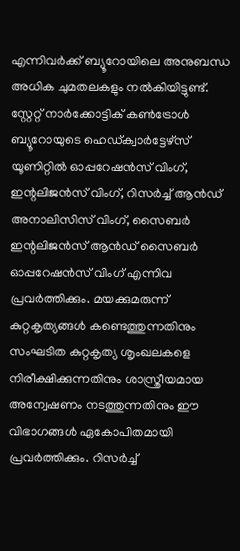എന്നിവർക്ക് ബ്യൂറോയിലെ അനുബന്ധ അധിക ചുമതലകളും നൽകിയിട്ടുണ്ട്. സ്റ്റേറ്റ് നാർക്കോട്ടിക് കൺട്രോൾ ബ്യൂറോയുടെ ഹെഡ്ക്വാർട്ടേഴ്സ് യൂണിറ്റിൽ ഓപ്പറേഷൻസ് വിംഗ്, ഇന്റലിജൻസ് വിംഗ്, റിസർച്ച് ആൻഡ് അനാലിസിസ് വിംഗ്, സൈബർ ഇന്റലിജൻസ് ആൻഡ് സൈബർ ഓപ്പറേഷൻസ് വിംഗ് എന്നിവ പ്രവർത്തിക്കും. മയക്കുമരുന്ന് കുറ്റകൃത്യങ്ങൾ കണ്ടെത്തുന്നതിനും സംഘടിത കുറ്റകൃത്യ ശൃംഖലകളെ നിരീക്ഷിക്കുന്നതിനും ശാസ്ത്രീയമായ അന്വേഷണം നടത്തുന്നതിനും ഈ വിഭാഗങ്ങൾ ഏകോപിതമായി പ്രവർത്തിക്കും. റിസർച്ച്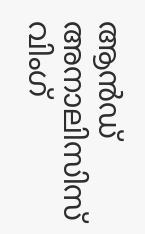ആൻഡ് അനാലിസിസ് വിംഗ്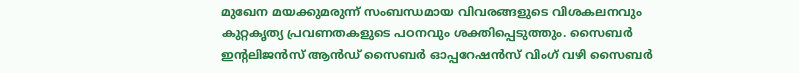മുഖേന മയക്കുമരുന്ന് സംബന്ധമായ വിവരങ്ങളുടെ വിശകലനവും കുറ്റകൃത്യ പ്രവണതകളുടെ പഠനവും ശക്തിപ്പെടുത്തും. സൈബർ ഇന്റലിജൻസ് ആൻഡ് സൈബർ ഓപ്പറേഷൻസ് വിംഗ് വഴി സൈബർ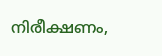നിരീക്ഷണം,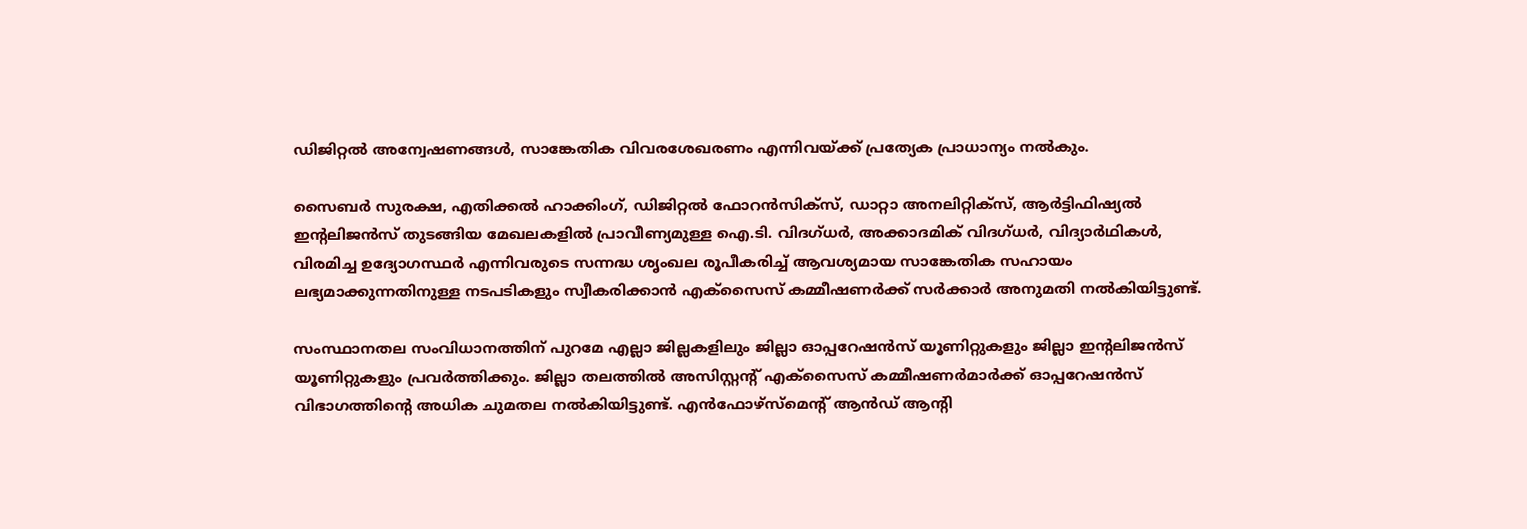ഡിജിറ്റൽ അന്വേഷണങ്ങൾ, സാങ്കേതിക വിവരശേഖരണം എന്നിവയ്ക്ക് പ്രത്യേക പ്രാധാന്യം നൽകും.

സൈബർ സുരക്ഷ, എതിക്കൽ ഹാക്കിംഗ്, ഡിജിറ്റൽ ഫോറൻസിക്‌സ്, ഡാറ്റാ അനലിറ്റിക്സ്, ആർട്ടിഫിഷ്യൽ ഇന്റലിജൻസ് തുടങ്ങിയ മേഖലകളിൽ പ്രാവീണ്യമുള്ള ഐ.ടി. വിദഗ്ധർ, അക്കാദമിക് വിദഗ്ധർ, വിദ്യാർഥികൾ, വിരമിച്ച ഉദ്യോഗസ്ഥർ എന്നിവരുടെ സന്നദ്ധ ശൃംഖല രൂപീകരിച്ച് ആവശ്യമായ സാങ്കേതിക സഹായം ലഭ്യമാക്കുന്നതിനുള്ള നടപടികളും സ്വീകരിക്കാൻ എക്സൈസ് കമ്മീഷണർക്ക് സർക്കാർ അനുമതി നൽകിയിട്ടുണ്ട്.

സംസ്ഥാനതല സംവിധാനത്തിന് പുറമേ എല്ലാ ജില്ലകളിലും ജില്ലാ ഓപ്പറേഷൻസ് യൂണിറ്റുകളും ജില്ലാ ഇന്റലിജൻസ് യൂണിറ്റുകളും പ്രവർത്തിക്കും. ജില്ലാ തലത്തിൽ അസിസ്റ്റന്റ് എക്സൈസ് കമ്മീഷണർമാർക്ക് ഓപ്പറേഷൻസ് വിഭാഗത്തിന്റെ അധിക ചുമതല നൽകിയിട്ടുണ്ട്. എൻഫോഴ്സ്മെന്റ് ആൻഡ് ആന്റി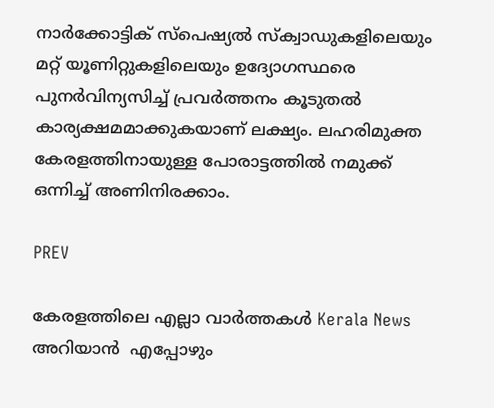നാർക്കോട്ടിക് സ്പെഷ്യൽ സ്‌ക്വാഡുകളിലെയും മറ്റ് യൂണിറ്റുകളിലെയും ഉദ്യോഗസ്ഥരെ പുനർവിന്യസിച്ച് പ്രവർത്തനം കൂടുതൽ കാര്യക്ഷമമാക്കുകയാണ് ലക്ഷ്യം. ലഹരിമുക്ത കേരളത്തിനായുള്ള പോരാട്ടത്തിൽ നമുക്ക് ഒന്നിച്ച് അണിനിരക്കാം.

PREV

കേരളത്തിലെ എല്ലാ വാർത്തകൾ Kerala News അറിയാൻ  എപ്പോഴും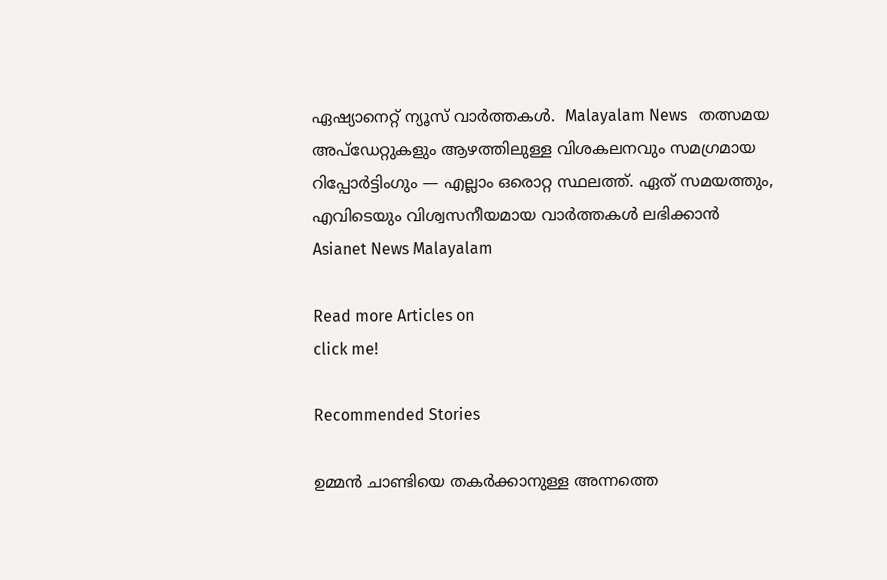ഏഷ്യാനെറ്റ് ന്യൂസ് വാർത്തകൾ.  Malayalam News   തത്സമയ അപ്‌ഡേറ്റുകളും ആഴത്തിലുള്ള വിശകലനവും സമഗ്രമായ റിപ്പോർട്ടിംഗും — എല്ലാം ഒരൊറ്റ സ്ഥലത്ത്. ഏത് സമയത്തും, എവിടെയും വിശ്വസനീയമായ വാർത്തകൾ ലഭിക്കാൻ Asianet News Malayalam

Read more Articles on
click me!

Recommended Stories

ഉമ്മൻ ചാണ്ടിയെ തകർക്കാനുള്ള അന്നത്തെ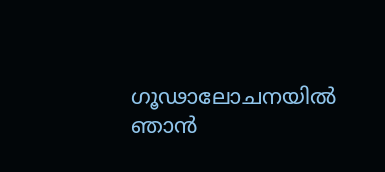ഗൂഢാലോചനയിൽ ഞാൻ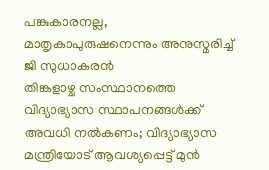പങ്കുകാരനല്ല, മാതൃകാപുരുഷനെന്നും അനുസ്മരിച്ച് ജി സുധാകരൻ
തിങ്കളാഴ്ച സംസ്ഥാനത്തെ വിദ്യാഭ്യാസ സ്ഥാപനങ്ങൾക്ക് അവധി നൽകണം; വിദ്യാഭ്യാസ മന്ത്രിയോട് ആവശ്യപ്പെട്ട് മുൻ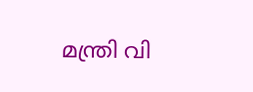മന്ത്രി വി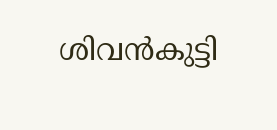ശിവൻകുട്ടി